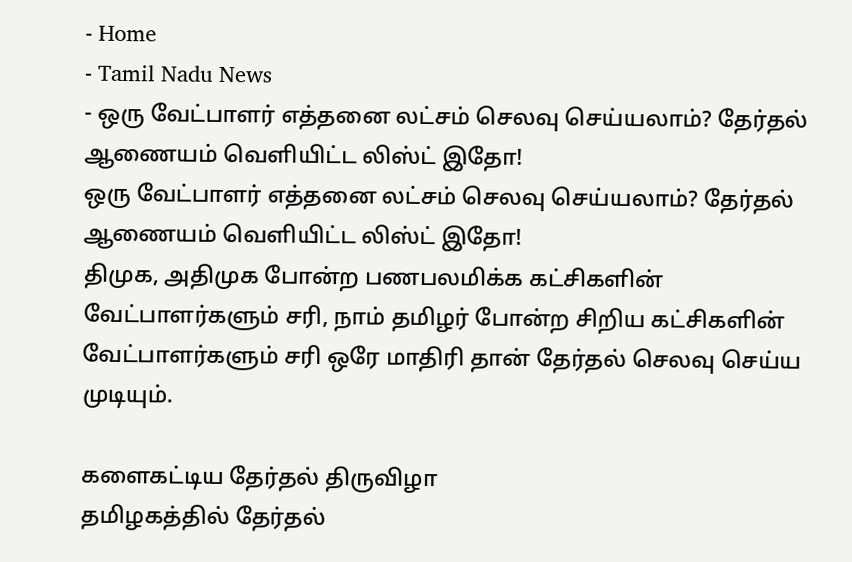- Home
- Tamil Nadu News
- ஒரு வேட்பாளர் எத்தனை லட்சம் செலவு செய்யலாம்? தேர்தல் ஆணையம் வெளியிட்ட லிஸ்ட் இதோ!
ஒரு வேட்பாளர் எத்தனை லட்சம் செலவு செய்யலாம்? தேர்தல் ஆணையம் வெளியிட்ட லிஸ்ட் இதோ!
திமுக, அதிமுக போன்ற பணபலமிக்க கட்சிகளின் வேட்பாளர்களும் சரி, நாம் தமிழர் போன்ற சிறிய கட்சிகளின் வேட்பாளர்களும் சரி ஒரே மாதிரி தான் தேர்தல் செலவு செய்ய முடியும்.

களைகட்டிய தேர்தல் திருவிழா
தமிழகத்தில் தேர்தல்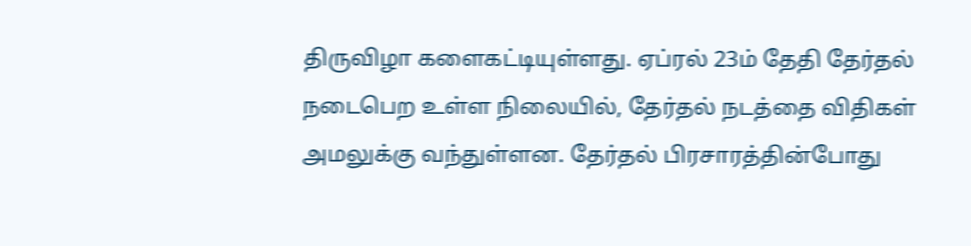திருவிழா களைகட்டியுள்ளது. ஏப்ரல் 23ம் தேதி தேர்தல் நடைபெற உள்ள நிலையில், தேர்தல் நடத்தை விதிகள் அமலுக்கு வந்துள்ளன. தேர்தல் பிரசாரத்தின்போது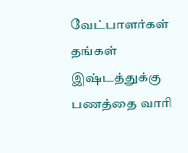வேட்பாளர்கள் தங்கள் இஷ்டத்துக்கு பணத்தை வாரி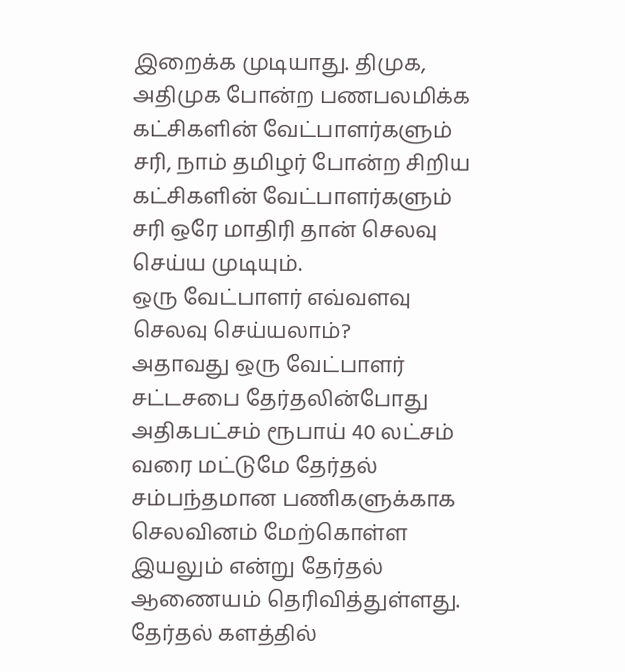இறைக்க முடியாது. திமுக, அதிமுக போன்ற பணபலமிக்க கட்சிகளின் வேட்பாளர்களும் சரி, நாம் தமிழர் போன்ற சிறிய கட்சிகளின் வேட்பாளர்களும் சரி ஒரே மாதிரி தான் செலவு செய்ய முடியும்.
ஒரு வேட்பாளர் எவ்வளவு செலவு செய்யலாம்?
அதாவது ஒரு வேட்பாளர் சட்டசபை தேர்தலின்போது அதிகபட்சம் ரூபாய் 40 லட்சம் வரை மட்டுமே தேர்தல் சம்பந்தமான பணிகளுக்காக செலவினம் மேற்கொள்ள இயலும் என்று தேர்தல் ஆணையம் தெரிவித்துள்ளது.
தேர்தல் களத்தில்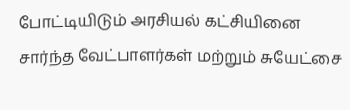போட்டியிடும் அரசியல் கட்சியினை சார்ந்த வேட்பாளர்கள் மற்றும் சுயேட்சை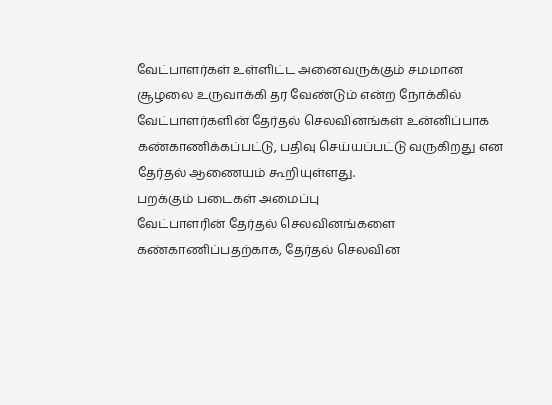வேட்பாளர்கள் உள்ளிட்ட அனைவருக்கும் சமமான சூழலை உருவாக்கி தர வேண்டும் என்ற நோக்கில் வேட்பாளர்களின் தேர்தல் செலவினங்கள் உன்னிப்பாக கண்காணிக்கப்பட்டு, பதிவு செய்யப்பட்டு வருகிறது என தேர்தல் ஆணையம் கூறியுள்ளது.
பறக்கும் படைகள் அமைப்பு
வேட்பாளரின் தேர்தல் செலவினங்களை கண்காணிப்பதற்காக, தேர்தல் செலவின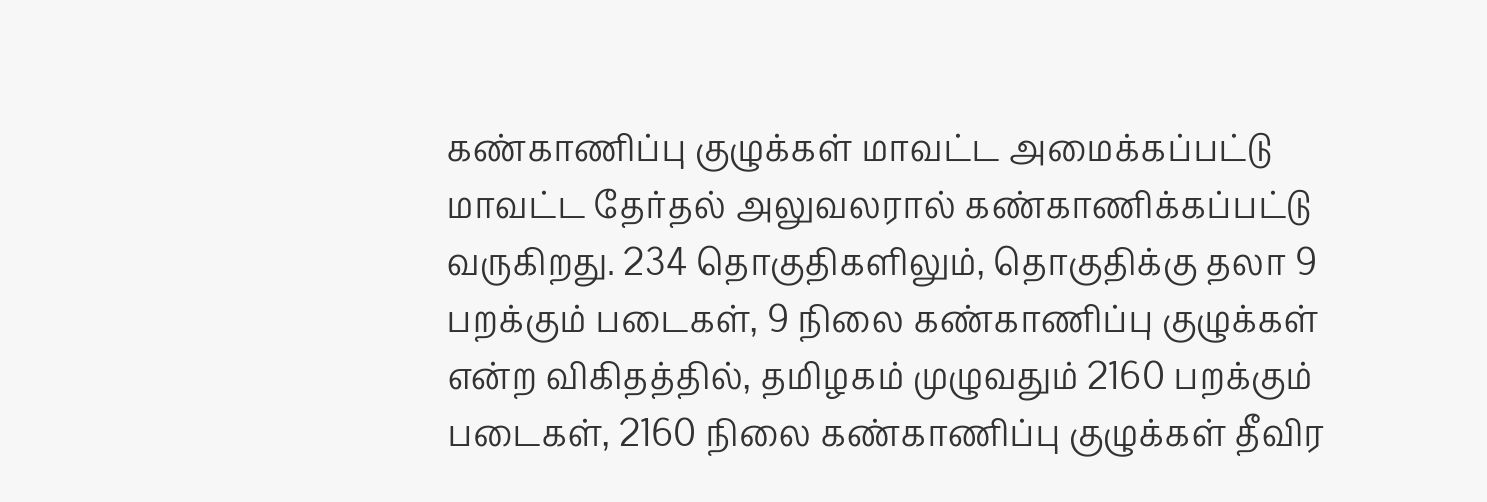கண்காணிப்பு குழுக்கள் மாவட்ட அமைக்கப்பட்டு மாவட்ட தேர்தல் அலுவலரால் கண்காணிக்கப்பட்டு வருகிறது. 234 தொகுதிகளிலும், தொகுதிக்கு தலா 9 பறக்கும் படைகள், 9 நிலை கண்காணிப்பு குழுக்கள் என்ற விகிதத்தில், தமிழகம் முழுவதும் 2160 பறக்கும் படைகள், 2160 நிலை கண்காணிப்பு குழுக்கள் தீவிர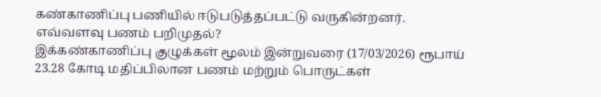கண்காணிப்பு பணியில் ஈடுபடுத்தப்பட்டு வருகின்றனர்.
எவ்வளவு பணம் பறிமுதல்?
இக்கண்காணிப்பு குழுக்கள் மூலம் இன்றுவரை (17/03/2026) ரூபாய் 23.28 கோடி மதிப்பிலான பணம் மற்றும் பொருட்கள்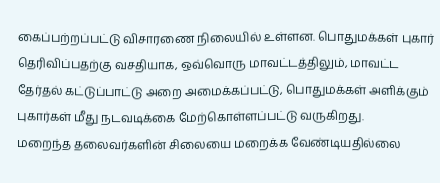கைப்பற்றப்பட்டு விசாரணை நிலையில் உள்ளன. பொதுமக்கள் புகார் தெரிவிப்பதற்கு வசதியாக, ஒவ்வொரு மாவட்டத்திலும், மாவட்ட தேர்தல் கட்டுப்பாட்டு அறை அமைக்கப்பட்டு, பொதுமக்கள் அளிக்கும் புகார்கள் மீது நடவடிக்கை மேற்கொள்ளப்பட்டு வருகிறது.
மறைந்த தலைவர்களின் சிலையை மறைக்க வேண்டியதில்லை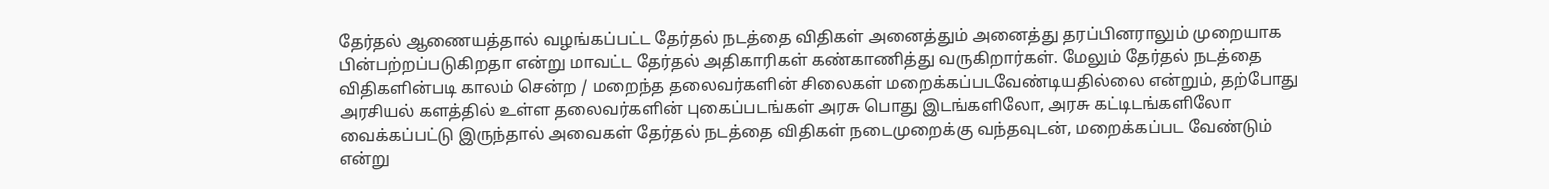தேர்தல் ஆணையத்தால் வழங்கப்பட்ட தேர்தல் நடத்தை விதிகள் அனைத்தும் அனைத்து தரப்பினராலும் முறையாக பின்பற்றப்படுகிறதா என்று மாவட்ட தேர்தல் அதிகாரிகள் கண்காணித்து வருகிறார்கள். மேலும் தேர்தல் நடத்தை விதிகளின்படி காலம் சென்ற / மறைந்த தலைவர்களின் சிலைகள் மறைக்கப்படவேண்டியதில்லை என்றும், தற்போது அரசியல் களத்தில் உள்ள தலைவர்களின் புகைப்படங்கள் அரசு பொது இடங்களிலோ, அரசு கட்டிடங்களிலோ வைக்கப்பட்டு இருந்தால் அவைகள் தேர்தல் நடத்தை விதிகள் நடைமுறைக்கு வந்தவுடன், மறைக்கப்பட வேண்டும் என்று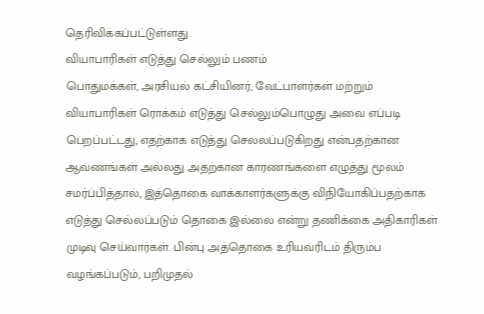தெரிவிக்கப்பட்டுள்ளது.
வியாபாரிகள் எடுத்து செல்லும் பணம்
பொதுமக்கள், அரசியல் கட்சியினர், வேட்பாளர்கள் மற்றும் வியாபாரிகள் ரொக்கம் எடுத்து செல்லும்பொழுது அவை எப்படி பெறப்பட்டது, எதற்காக எடுத்து செலலப்படுகிறது என்பதற்கான ஆவணங்கள் அல்லது அதற்கான காரணங்களை எழுத்து மூலம் சமர்ப்பித்தால், இத்தொகை வாக்காளர்களுக்கு விநியோகிப்பதற்காக எடுத்து செல்லப்படும் தொகை இல்லை என்று தணிக்கை அதிகாரிகள் முடிவு செய்வார்கள். பின்பு அத்தொகை உரியவரிடம் திரும்ப வழங்கப்படும், பறிமுதல்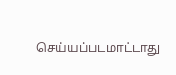செய்யப்படமாட்டாது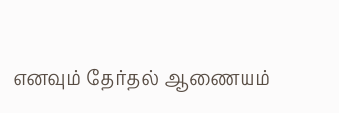எனவும் தேர்தல் ஆணையம்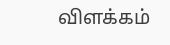விளக்கம்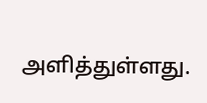அளித்துள்ளது.